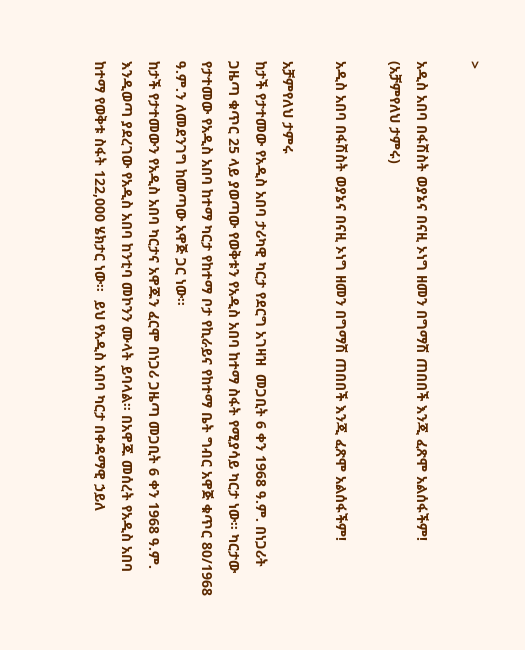>

አዲስ አበባ በፋሽስት ወያኔና በናዚ ኦነግ ዘመን በግማሽ ጠበበች እንጂ ፈጽሞ አልሰፋችም! (አቻምየለህ ታምሩ)

አዲስ አበባ በፋሽስት ወያኔና በናዚ ኦነግ ዘመን በግማሽ ጠበበች እንጂ ፈጽሞ አልሰፋችም!

አቻምየለህ ታምሩ
ከታች የታተመው የአዲስ አበባ ታሪካዊ ካርታ የደርግ አገዛዝ  መጋቢት 6 ቀን 1968 ዓ.ም. በነጋሪት ጋዜጣ ቁጥር 25 ላይ ያወጣው የወቅቱን የአዲስ አበባ ከተማ ስፋት የሚያሳይ ካርታ ነው። ካርታው የታተመው የአዲስ አበባ ከተማ ካርታ የከተማ ቦታ የኪራይና የከተማ ቤት ግብር አዋጅ ቁጥር 80/1968 ዓ.ም.ን ለመደንገግ ከመጣው አዋጅ ጋር ነው።
ከታች የታተመውን የአዲስ አበባ ካርታና አዋጁን ፈርሞ በነጋሪ ጋዜጣ መጋቢት 6 ቀን 1968 ዓ.ም. እንዲወጣ ያደረገው የአዲስ አበባ ከንቲባ መኮንን ሙላት ይባላል። በአዋጁ መሰረት የአዲስ አበባ ከተማ የወቅቱ ስፋት 122,000 ሄክታር ነው።  ይህ የአዲስ አበባ ካርታ በቀዳማዊ ኃይለ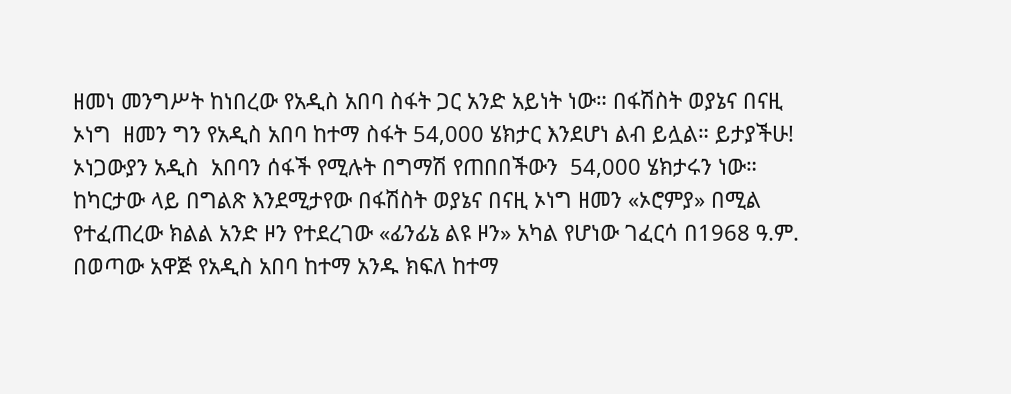ዘመነ መንግሥት ከነበረው የአዲስ አበባ ስፋት ጋር አንድ አይነት ነው። በፋሽስት ወያኔና በናዚ ኦነግ  ዘመን ግን የአዲስ አበባ ከተማ ስፋት 54,000 ሄክታር እንደሆነ ልብ ይሏል። ይታያችሁ! ኦነጋውያን አዲስ  አበባን ሰፋች የሚሉት በግማሽ የጠበበችውን  54,000 ሄክታሩን ነው።
ከካርታው ላይ በግልጽ እንደሚታየው በፋሽስት ወያኔና በናዚ ኦነግ ዘመን «ኦሮምያ» በሚል የተፈጠረው ክልል አንድ ዞን የተደረገው «ፊንፊኔ ልዩ ዞን» አካል የሆነው ገፈርሳ በ1968 ዓ.ም.  በወጣው አዋጅ የአዲስ አበባ ከተማ አንዱ ክፍለ ከተማ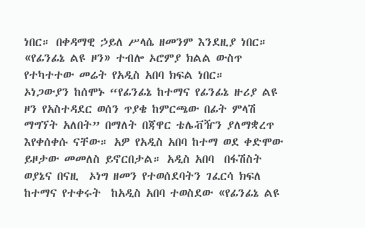ነበር። በቀዳማዊ ኃይለ ሥላሴ ዘመንም እንደዚያ ነበር። «የፊንፊኔ ልዩ ዞን» ተብሎ ኦሮምያ ክልል ውስጥ የተካተተው መሬት የአዲስ አበባ ክፍል ነበር።
ኦነጋውያን ከሰሞኑ “የፊንፊኔ ከተማና የፊንፊኔ ዙሪያ ልዩ ዞን የአስተዳደር ወሰን ጥያቄ ከምርጫው በፊት ምላሽ ማግኘት አለበት” በማለት በጃዋር ቴሌቭዥን ያለማቋረጥ እየቀሰቀሱ ናቸው። አዎ የአዲስ አበባ ከተማ ወደ ቀድሞው ይዞታው መመለስ ይኖርበታል። አዲስ አበባ  በፋሽስት ወያኔና በናዚ  ኦነግ ዘመን የተወሰደባትን ገፈርሳ ክፍለ ከተማና የተቀሩት  ከአዲስ አበባ ተወስደው «የፊንፊኔ ልዩ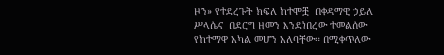ዞን» የተደረጉት ክፍለ ከተሞቿ  በቀዳማዊ ኃይለ ሥላሴና  በደርግ ዘመን እንደነበረው ተመልሰው የከተማዋ አካል መሆን አለባቸው። በሚቀጥለው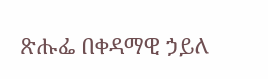ጽሑፌ በቀዳማዊ ኃይለ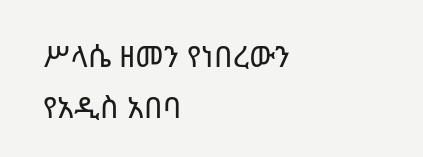ሥላሴ ዘመን የነበረውን  የአዲስ አበባ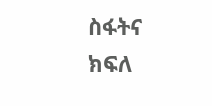ስፋትና ክፍለ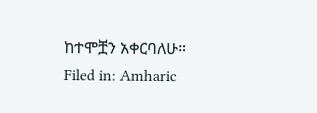ከተሞቿን አቀርባለሁ።
Filed in: Amharic